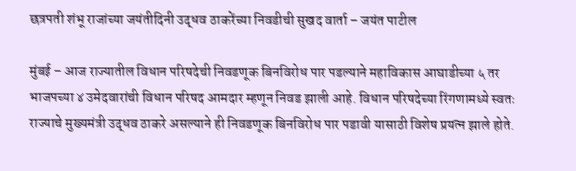छत्रपती शंभू राजांच्या जयंतीदिनी उद्धव ठाकरेंच्या निवडीची सुखद वार्ता – जयंत पाटील

मुंबई – आज राज्यातील विधान परिषदेची निवडणूक बिनविरोध पार पडल्याने महाविकास आघाडीच्या ५ तर भाजपच्या ४ उमेदवारांची विधान परिषद आमदार म्हणून निवड झाली आहे. विधान परिषदेच्या रिंगणामध्ये स्वतः राज्याचे मुख्यमंत्री उद्धव ठाकरे असल्याने ही निवडणूक बिनविरोध पार पडावी यासाठी विशेष प्रयत्न झाले होते.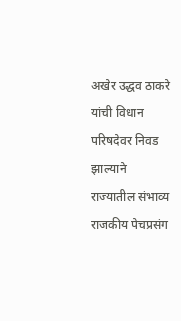अखेर उद्धव ठाकरे यांची विधान परिषदेवर निवड झाल्याने राज्यातील संभाव्य राजकीय पेचप्रसंग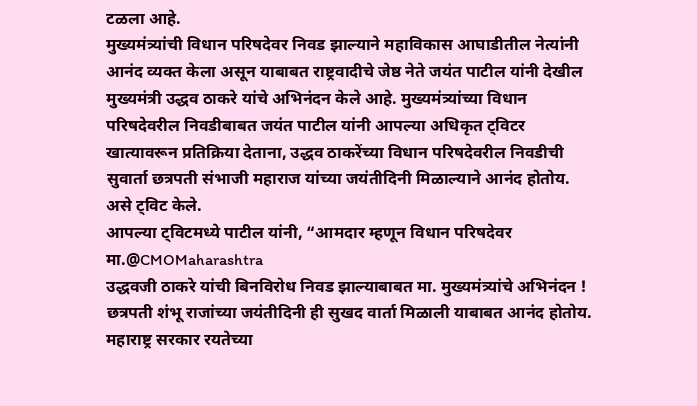टळला आहे.
मुख्यमंत्र्यांची विधान परिषदेवर निवड झाल्याने महाविकास आघाडीतील नेत्यांनी आनंद व्यक्त केला असून याबाबत राष्ट्रवादीचे जेष्ठ नेते जयंत पाटील यांनी देखील मुख्यमंत्री उद्धव ठाकरे यांचे अभिनंदन केले आहे. मुख्यमंत्र्यांच्या विधान परिषदेवरील निवडीबाबत जयंत पाटील यांनी आपल्या अधिकृत ट्विटर खात्यावरून प्रतिक्रिया देताना, उद्धव ठाकरेंच्या विधान परिषदेवरील निवडीची सुवार्ता छत्रपती संभाजी महाराज यांच्या जयंतीदिनी मिळाल्याने आनंद होतोय. असे ट्विट केले.
आपल्या ट्विटमध्ये पाटील यांनी, “आमदार म्हणून विधान परिषदेवर मा.@CMOMaharashtra
उद्धवजी ठाकरे यांची बिनविरोध निवड झाल्याबाबत मा. मुख्यमंत्र्यांचे अभिनंदन ! छत्रपती शंभू राजांच्या जयंतीदिनी ही सुखद वार्ता मिळाली याबाबत आनंद होतोय. महाराष्ट्र सरकार रयतेच्या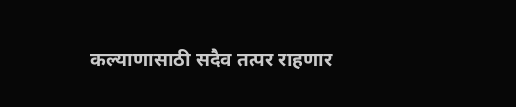कल्याणासाठी सदैव तत्पर राहणार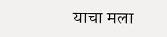याचा मला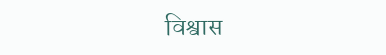विश्वास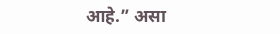आहे.” असा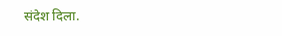संदेश दिला.